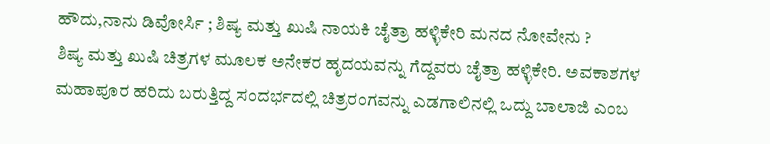ಹೌದು,ನಾನು ಡಿವೋರ್ಸಿ ; ಶಿಷ್ಯ ಮತ್ತು ಖುಷಿ ನಾಯಕಿ ಚೈತ್ರಾ ಹಳ್ಳಿಕೇರಿ ಮನದ ನೋವೇನು ?
ಶಿಷ್ಯ ಮತ್ತು ಖುಷಿ ಚಿತ್ರಗಳ ಮೂಲಕ ಅನೇಕರ ಹೃದಯವನ್ನು ಗೆದ್ದವರು ಚೈತ್ರಾ ಹಳ್ಳಿಕೇರಿ. ಅವಕಾಶಗಳ ಮಹಾಪೂರ ಹರಿದು ಬರುತ್ತಿದ್ದ ಸಂದರ್ಭದಲ್ಲಿ ಚಿತ್ರರಂಗವನ್ನು ಎಡಗಾಲಿನಲ್ಲಿ ಒದ್ದು ಬಾಲಾಜಿ ಎಂಬ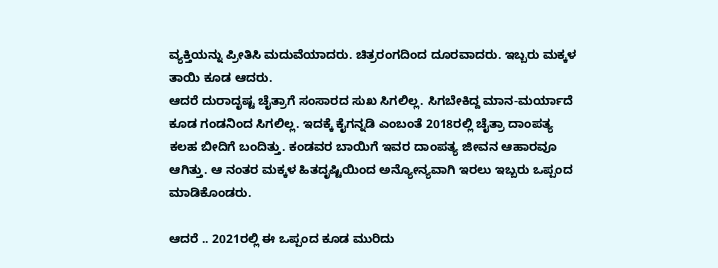ವ್ಯಕ್ತಿಯನ್ನು ಪ್ರೀತಿಸಿ ಮದುವೆಯಾದರು. ಚಿತ್ರರಂಗದಿಂದ ದೂರವಾದರು. ಇಬ್ಬರು ಮಕ್ಕಳ ತಾಯಿ ಕೂಡ ಆದರು.
ಆದರೆ ದುರಾದೃಷ್ಟ ಚೈತ್ರಾಗೆ ಸಂಸಾರದ ಸುಖ ಸಿಗಲಿಲ್ಲ. ಸಿಗಬೇಕಿದ್ದ ಮಾನ-ಮರ್ಯಾದೆ ಕೂಡ ಗಂಡನಿಂದ ಸಿಗಲಿಲ್ಲ. ಇದಕ್ಕೆ ಕೈಗನ್ನಡಿ ಎಂಬಂತೆ 2018ರಲ್ಲಿ ಚೈತ್ರಾ ದಾಂಪತ್ಯ ಕಲಹ ಬೀದಿಗೆ ಬಂದಿತ್ತು. ಕಂಡವರ ಬಾಯಿಗೆ ಇವರ ದಾಂಪತ್ಯ ಜೀವನ ಆಹಾರವೂ ಆಗಿತ್ತು. ಆ ನಂತರ ಮಕ್ಕಳ ಹಿತದೃಷ್ಟಿಯಿಂದ ಅನ್ಯೋನ್ಯವಾಗಿ ಇರಲು ಇಬ್ಬರು ಒಪ್ಪಂದ ಮಾಡಿಕೊಂಡರು.

ಆದರೆ .. 2021ರಲ್ಲಿ ಈ ಒಪ್ಪಂದ ಕೂಡ ಮುರಿದು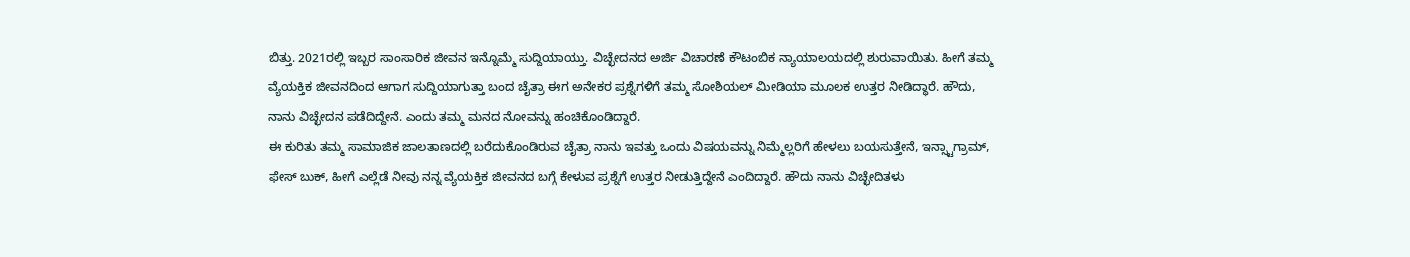ಬಿತ್ತು. 2021ರಲ್ಲಿ ಇಬ್ಬರ ಸಾಂಸಾರಿಕ ಜೀವನ ಇನ್ನೊಮ್ಮೆ ಸುದ್ದಿಯಾಯ್ತು. ವಿಚ್ಛೇದನದ ಅರ್ಜಿ ವಿಚಾರಣೆ ಕೌಟಂಬಿಕ ನ್ಯಾಯಾಲಯದಲ್ಲಿ ಶುರುವಾಯಿತು. ಹೀಗೆ ತಮ್ಮ ವ್ಯೆಯಕ್ತಿಕ ಜೀವನದಿಂದ ಆಗಾಗ ಸುದ್ದಿಯಾಗುತ್ತಾ ಬಂದ ಚೈತ್ರಾ ಈಗ ಅನೇಕರ ಪ್ರಶ್ನೆಗಳಿಗೆ ತಮ್ಮ ಸೋಶಿಯಲ್ ಮೀಡಿಯಾ ಮೂಲಕ ಉತ್ತರ ನೀಡಿದ್ಧಾರೆ. ಹೌದು, ನಾನು ವಿಚ್ಛೇದನ ಪಡೆದಿದ್ದೇನೆ. ಎಂದು ತಮ್ಮ ಮನದ ನೋವನ್ನು ಹಂಚಿಕೊಂಡಿದ್ದಾರೆ.
ಈ ಕುರಿತು ತಮ್ಮ ಸಾಮಾಜಿಕ ಜಾಲತಾಣದಲ್ಲಿ ಬರೆದುಕೊಂಡಿರುವ ಚೈತ್ರಾ ನಾನು ಇವತ್ತು ಒಂದು ವಿಷಯವನ್ನು ನಿಮ್ಮೆಲ್ಲರಿಗೆ ಹೇಳಲು ಬಯಸುತ್ತೇನೆ, ಇನ್ಸ್ಟಾಗ್ರಾಮ್, ಫೇಸ್ ಬುಕ್, ಹೀಗೆ ಎಲ್ಲೆಡೆ ನೀವು ನನ್ನ ವ್ಯೆಯಕ್ತಿಕ ಜೀವನದ ಬಗ್ಗೆ ಕೇಳುವ ಪ್ರಶ್ನೆಗೆ ಉತ್ತರ ನೀಡುತ್ತಿದ್ದೇನೆ ಎಂದಿದ್ದಾರೆ. ಹೌದು ನಾನು ವಿಚ್ಛೇದಿತಳು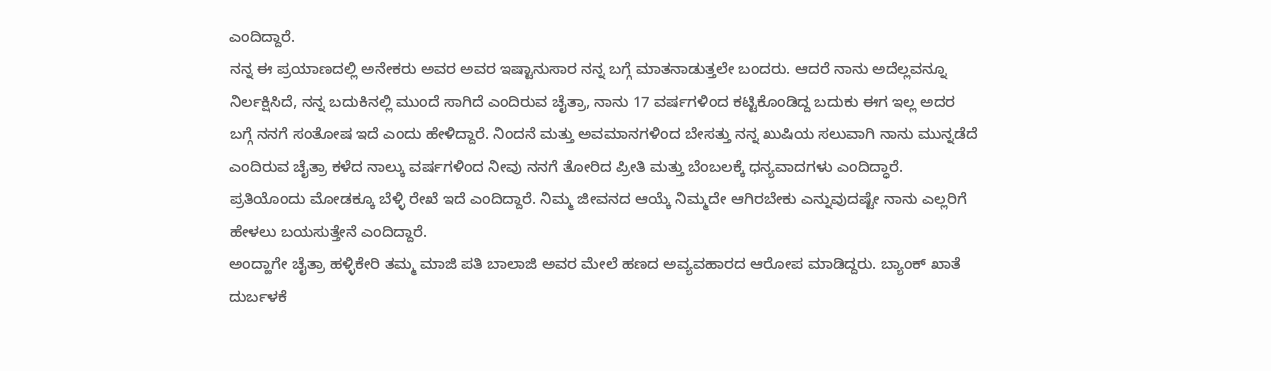ಎಂದಿದ್ದಾರೆ.
ನನ್ನ ಈ ಪ್ರಯಾಣದಲ್ಲಿ ಅನೇಕರು ಅವರ ಅವರ ಇಷ್ಟಾನುಸಾರ ನನ್ನ ಬಗ್ಗೆ ಮಾತನಾಡುತ್ತಲೇ ಬಂದರು. ಆದರೆ ನಾನು ಅದೆಲ್ಲವನ್ನೂ ನಿರ್ಲಕ್ಷಿಸಿದೆ, ನನ್ನ ಬದುಕಿನಲ್ಲಿ ಮುಂದೆ ಸಾಗಿದೆ ಎಂದಿರುವ ಚೈತ್ರಾ, ನಾನು 17 ವರ್ಷಗಳಿಂದ ಕಟ್ಟಿಕೊಂಡಿದ್ದ ಬದುಕು ಈಗ ಇಲ್ಲ ಅದರ ಬಗ್ಗೆ ನನಗೆ ಸಂತೋಷ ಇದೆ ಎಂದು ಹೇಳಿದ್ದಾರೆ. ನಿಂದನೆ ಮತ್ತು ಅವಮಾನಗಳಿಂದ ಬೇಸತ್ತು ನನ್ನ ಖುಷಿಯ ಸಲುವಾಗಿ ನಾನು ಮುನ್ನಡೆದೆ ಎಂದಿರುವ ಚೈತ್ರಾ ಕಳೆದ ನಾಲ್ಕು ವರ್ಷಗಳಿಂದ ನೀವು ನನಗೆ ತೋರಿದ ಪ್ರೀತಿ ಮತ್ತು ಬೆಂಬಲಕ್ಕೆ ಧನ್ಯವಾದಗಳು ಎಂದಿದ್ಧಾರೆ. ಪ್ರತಿಯೊಂದು ಮೋಡಕ್ಕೂ ಬೆಳ್ಳಿ ರೇಖೆ ಇದೆ ಎಂದಿದ್ದಾರೆ. ನಿಮ್ಮ ಜೀವನದ ಆಯ್ಕೆ ನಿಮ್ಮದೇ ಆಗಿರಬೇಕು ಎನ್ನುವುದಷ್ಟೇ ನಾನು ಎಲ್ಲರಿಗೆ ಹೇಳಲು ಬಯಸುತ್ತೇನೆ ಎಂದಿದ್ದಾರೆ.
ಅಂದ್ಹಾಗೇ ಚೈತ್ರಾ ಹಳ್ಳಿಕೇರಿ ತಮ್ಮ ಮಾಜಿ ಪತಿ ಬಾಲಾಜಿ ಅವರ ಮೇಲೆ ಹಣದ ಅವ್ಯವಹಾರದ ಆರೋಪ ಮಾಡಿದ್ದರು. ಬ್ಯಾಂಕ್ ಖಾತೆ ದುರ್ಬಳಕೆ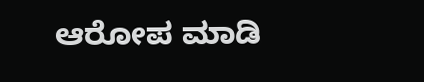ಆರೋಪ ಮಾಡಿ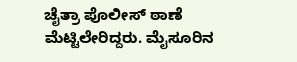ಚೈತ್ರಾ ಪೊಲೀಸ್ ಠಾಣೆ ಮೆಟ್ಟಿಲೇರಿದ್ದರು. ಮೈಸೂರಿನ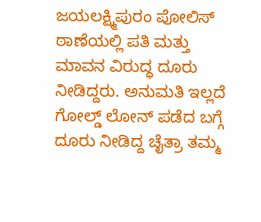ಜಯಲಕ್ಷ್ಮಿಪುರಂ ಪೋಲಿಸ್ ಠಾಣೆಯಲ್ಲಿ ಪತಿ ಮತ್ತು ಮಾವನ ವಿರುದ್ಧ ದೂರು ನೀಡಿದ್ದರು. ಅನುಮತಿ ಇಲ್ಲದೆ ಗೋಲ್ಡ್ ಲೋನ್ ಪಡೆದ ಬಗ್ಗೆ ದೂರು ನೀಡಿದ್ದ ಚೈತ್ರಾ ತಮ್ಮ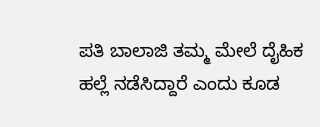ಪತಿ ಬಾಲಾಜಿ ತಮ್ಮ ಮೇಲೆ ದೈಹಿಕ ಹಲ್ಲೆ ನಡೆಸಿದ್ದಾರೆ ಎಂದು ಕೂಡ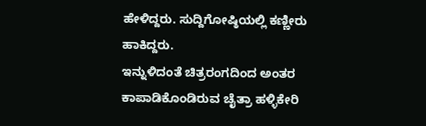ಹೇಳಿದ್ದರು. ಸುದ್ದಿಗೋಷ್ಠಿಯಲ್ಲಿ ಕಣ್ಣೀರು ಹಾಕಿದ್ದರು.
ಇನ್ನುಳಿದಂತೆ ಚಿತ್ರರಂಗದಿಂದ ಅಂತರ ಕಾಪಾಡಿಕೊಂಡಿರುವ ಚೈತ್ರಾ ಹಳ್ಳಿಕೇರಿ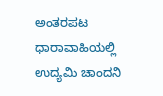ಅಂತರಪಟ ಧಾರಾವಾಹಿಯಲ್ಲಿ ಉದ್ಯಮಿ ಚಾಂದನಿ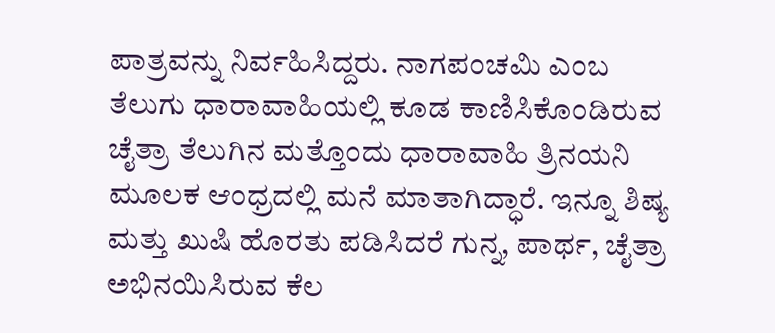ಪಾತ್ರವನ್ನು ನಿರ್ವಹಿಸಿದ್ದರು. ನಾಗಪಂಚಮಿ ಎಂಬ ತೆಲುಗು ಧಾರಾವಾಹಿಯಲ್ಲಿ ಕೂಡ ಕಾಣಿಸಿಕೊಂಡಿರುವ ಚೈತ್ರಾ ತೆಲುಗಿನ ಮತ್ತೊಂದು ಧಾರಾವಾಹಿ ತ್ರಿನಯನಿ ಮೂಲಕ ಆಂಧ್ರದಲ್ಲಿ ಮನೆ ಮಾತಾಗಿದ್ಧಾರೆ. ಇನ್ನೂ ಶಿಷ್ಯ ಮತ್ತು ಖುಷಿ ಹೊರತು ಪಡಿಸಿದರೆ ಗುನ್ನ, ಪಾರ್ಥ, ಚೈತ್ರಾ ಅಭಿನಯಿಸಿರುವ ಕೆಲ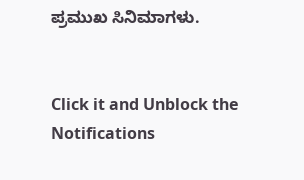ಪ್ರಮುಖ ಸಿನಿಮಾಗಳು.


Click it and Unblock the Notifications